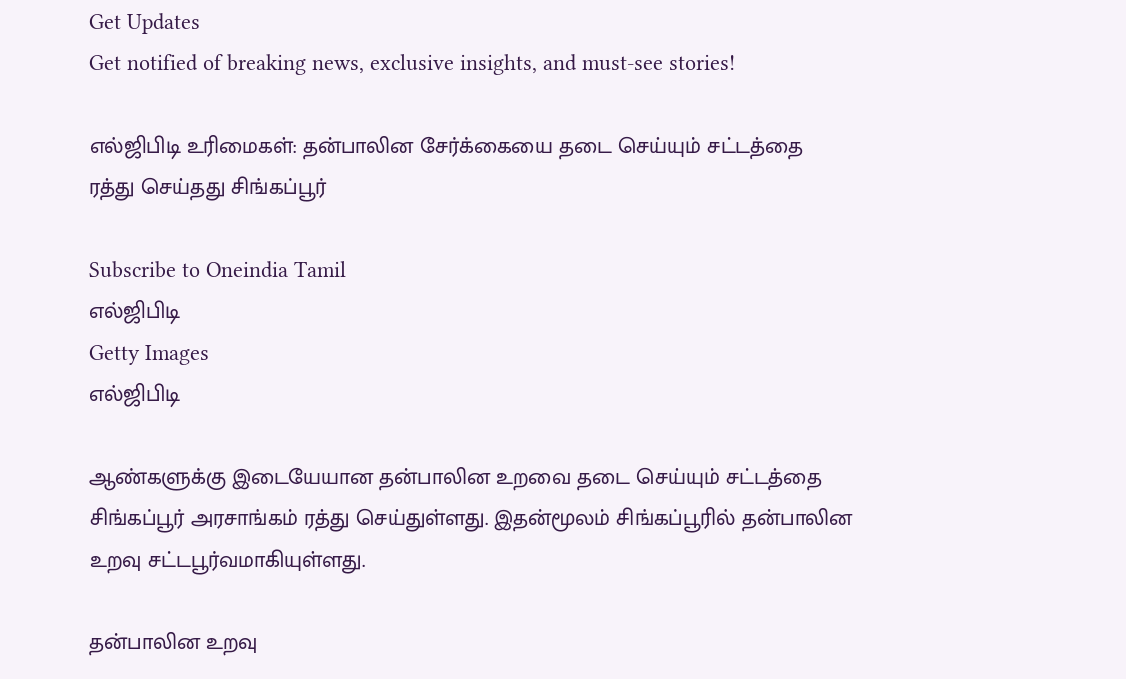Get Updates
Get notified of breaking news, exclusive insights, and must-see stories!

எல்ஜிபிடி உரிமைகள்: தன்பாலின சேர்க்கையை தடை செய்யும் சட்டத்தை ரத்து செய்தது சிங்கப்பூர்

Subscribe to Oneindia Tamil
எல்ஜிபிடி
Getty Images
எல்ஜிபிடி

ஆண்களுக்கு இடையேயான தன்பாலின உறவை தடை செய்யும் சட்டத்தை சிங்கப்பூர் அரசாங்கம் ரத்து செய்துள்ளது. இதன்மூலம் சிங்கப்பூரில் தன்பாலின உறவு சட்டபூர்வமாகியுள்ளது.

தன்பாலின உறவு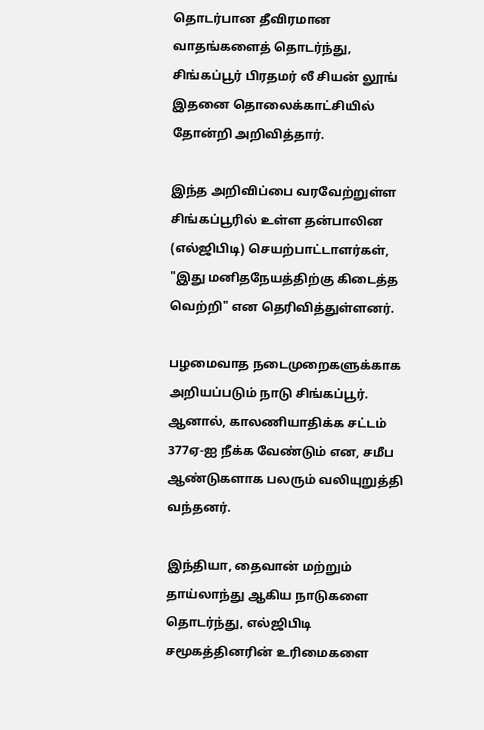தொடர்பான தீவிரமான வாதங்களைத் தொடர்ந்து, சிங்கப்பூர் பிரதமர் லீ சியன் லூங் இதனை தொலைக்காட்சியில் தோன்றி அறிவித்தார்.

இந்த அறிவிப்பை வரவேற்றுள்ள சிங்கப்பூரில் உள்ள தன்பாலின (எல்ஜிபிடி) செயற்பாட்டாளர்கள், "இது மனிதநேயத்திற்கு கிடைத்த வெற்றி" என தெரிவித்துள்ளனர்.

பழமைவாத நடைமுறைகளுக்காக அறியப்படும் நாடு சிங்கப்பூர். ஆனால், காலணியாதிக்க சட்டம் 377ஏ-ஐ நீக்க வேண்டும் என, சமீப ஆண்டுகளாக பலரும் வலியுறுத்தி வந்தனர்.

இந்தியா, தைவான் மற்றும் தாய்லாந்து ஆகிய நாடுகளை தொடர்ந்து, எல்ஜிபிடி சமூகத்தினரின் உரிமைகளை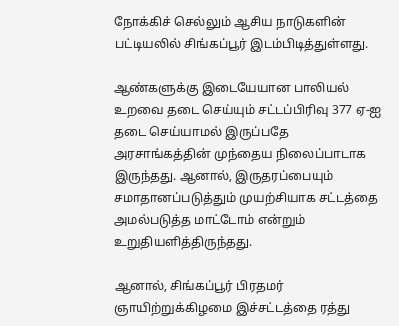நோக்கிச் செல்லும் ஆசிய நாடுகளின் பட்டியலில் சிங்கப்பூர் இடம்பிடித்துள்ளது.

ஆண்களுக்கு இடையேயான பாலியல் உறவை தடை செய்யும் சட்டப்பிரிவு 377 ஏ-ஐ தடை செய்யாமல் இருப்பதே அரசாங்கத்தின் முந்தைய நிலைப்பாடாக இருந்தது. ஆனால், இருதரப்பையும் சமாதானப்படுத்தும் முயற்சியாக சட்டத்தை அமல்படுத்த மாட்டோம் என்றும் உறுதியளித்திருந்தது.

ஆனால், சிங்கப்பூர் பிரதமர் ஞாயிற்றுக்கிழமை இச்சட்டத்தை ரத்து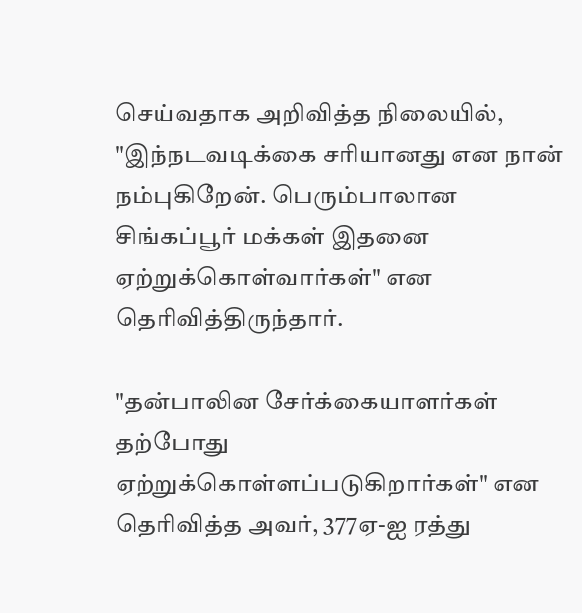செய்வதாக அறிவித்த நிலையில், "இந்நடவடிக்கை சரியானது என நான் நம்புகிறேன். பெரும்பாலான சிங்கப்பூர் மக்கள் இதனை ஏற்றுக்கொள்வார்கள்" என தெரிவித்திருந்தார்.

"தன்பாலின சேர்க்கையாளர்கள் தற்போது ஏற்றுக்கொள்ளப்படுகிறார்கள்" என தெரிவித்த அவர், 377ஏ-ஐ ரத்து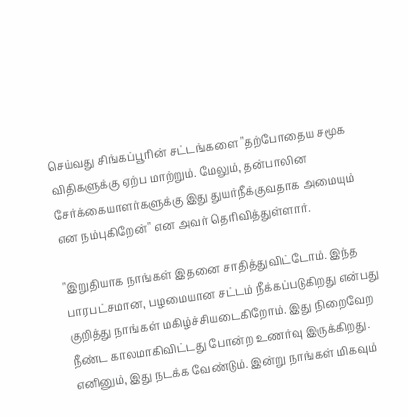செய்வது சிங்கப்பூரின் சட்டங்களை "தற்போதைய சமூக விதிகளுக்கு ஏற்ப மாற்றும். மேலும், தன்பாலின சேர்க்கையாளர்களுக்கு இது துயர்நீக்குவதாக அமையும் என நம்புகிறேன்" என அவர் தெரிவித்துள்ளார்.

"இறுதியாக நாங்கள் இதனை சாதித்துவிட்டோம். இந்த பாரபட்சமான, பழமையான சட்டம் நீக்கப்படுகிறது என்பது குறித்து நாங்கள் மகிழ்ச்சியடைகிறோம். இது நிறைவேற நீண்ட காலமாகிவிட்டது போன்ற உணர்வு இருக்கிறது. எனினும், இது நடக்க வேண்டும். இன்று நாங்கள் மிகவும்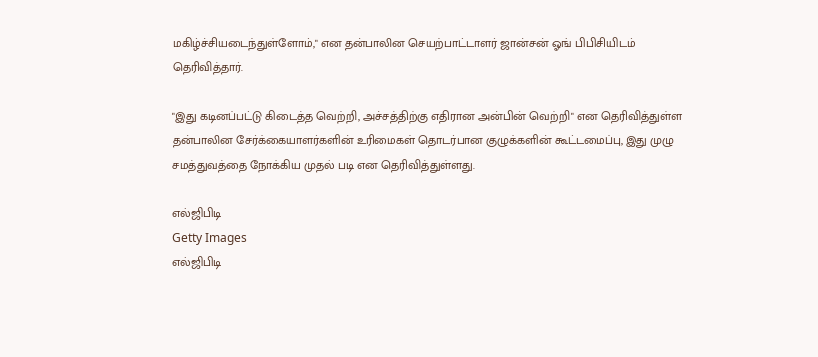மகிழ்ச்சியடைந்துள்ளோம்," என தன்பாலின செயற்பாட்டாளர் ஜான்சன் ஓங் பிபிசியிடம் தெரிவித்தார்.

"இது கடினப்பட்டு கிடைத்த வெற்றி, அச்சத்திற்கு எதிரான அன்பின் வெற்றி" என தெரிவித்துள்ள தன்பாலின சேர்க்கையாளர்களின் உரிமைகள் தொடர்பான குழுக்களின் கூட்டமைப்பு, இது முழு சமத்துவத்தை நோக்கிய முதல் படி என தெரிவித்துள்ளது.

எல்ஜிபிடி
Getty Images
எல்ஜிபிடி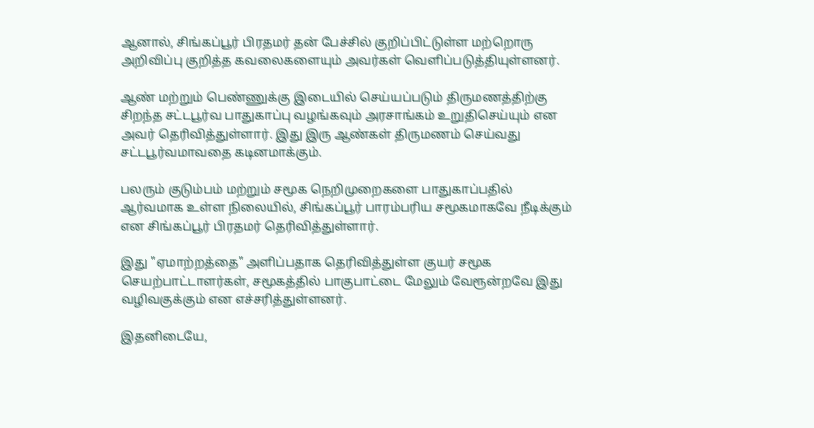ஆனால், சிங்கப்பூர் பிரதமர் தன் பேச்சில் குறிப்பிட்டுள்ள மற்றொரு அறிவிப்பு குறித்த கவலைகளையும் அவர்கள் வெளிப்படுத்தியுள்ளனர்.

ஆண் மற்றும் பெண்ணுக்கு இடையில் செய்யப்படும் திருமணத்திற்கு சிறந்த சட்டபூர்வ பாதுகாப்பு வழங்கவும் அரசாங்கம் உறுதிசெய்யும் என அவர் தெரிவித்துள்ளார். இது இரு ஆண்கள் திருமணம் செய்வது சட்டபூர்வமாவதை கடினமாக்கும்.

பலரும் குடும்பம் மற்றும் சமூக நெறிமுறைகளை பாதுகாப்பதில் ஆர்வமாக உள்ள நிலையில், சிங்கப்பூர் பாரம்பரிய சமூகமாகவே நீடிக்கும் என சிங்கப்பூர் பிரதமர் தெரிவித்துள்ளார்.

இது "ஏமாற்றத்தை" அளிப்பதாக தெரிவித்துள்ள குயர் சமூக செயற்பாட்டாளர்கள், சமூகத்தில் பாகுபாட்டை மேலும் வேரூன்றவே இது வழிவகுக்கும் என எச்சரித்துள்ளனர்.

இதனிடையே,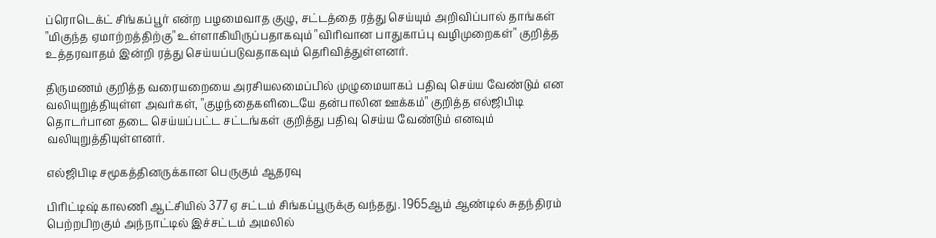ப்ரொடெக்ட் சிங்கப்பூர் என்ற பழமைவாத குழு, சட்டத்தை ரத்து செய்யும் அறிவிப்பால் தாங்கள் "மிகுந்த ஏமாற்றத்திற்கு" உள்ளாகியிருப்பதாகவும் "விரிவான பாதுகாப்பு வழிமுறைகள்" குறித்த உத்தரவாதம் இன்றி ரத்து செய்யப்படுவதாகவும் தெரிவித்துள்ளனர்.

திருமணம் குறித்த வரையறையை அரசியலமைப்பில் முழுமையாகப் பதிவு செய்ய வேண்டும் என வலியுறுத்தியுள்ள அவர்கள், "குழந்தைகளிடையே தன்பாலின ஊக்கம்" குறித்த எல்ஜிபிடி தொடர்பான தடை செய்யப்பட்ட சட்டங்கள் குறித்து பதிவு செய்ய வேண்டும் எனவும் வலியுறுத்தியுள்ளனர்.

எல்ஜிபிடி சமூகத்தினருக்கான பெருகும் ஆதரவு

பிரிட்டிஷ் காலணி ஆட்சியில் 377ஏ சட்டம் சிங்கப்பூருக்கு வந்தது. 1965ஆம் ஆண்டில் சுதந்திரம் பெற்றபிறகும் அந்நாட்டில் இச்சட்டம் அமலில்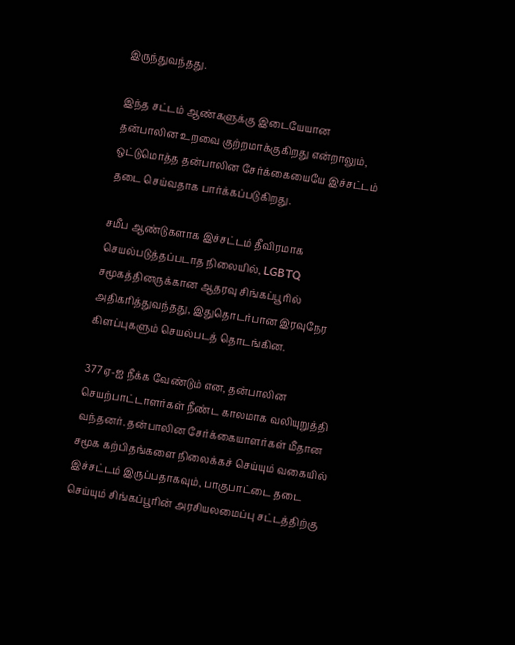இருந்துவந்தது.

இந்த சட்டம் ஆண்களுக்கு இடையேயான தன்பாலின உறவை குற்றமாக்குகிறது என்றாலும், ஒட்டுமொத்த தன்பாலின சேர்க்கையையே இச்சட்டம் தடை செய்வதாக பார்க்கப்படுகிறது.

சமீப ஆண்டுகளாக இச்சட்டம் தீவிரமாக செயல்படுத்தப்படாத நிலையில், LGBTQ சமூகத்தினருக்கான ஆதரவு சிங்கப்பூரில் அதிகரித்துவந்தது, இதுதொடர்பான இரவுநேர கிளப்புகளும் செயல்படத் தொடங்கின.

377ஏ-ஐ நீக்க வேண்டும் என, தன்பாலின செயற்பாட்டாளர்கள் நீண்ட காலமாக வலியுறுத்தி வந்தனர். தன்பாலின சேர்க்கையாளர்கள் மீதான சமூக கற்பிதங்களை நிலைக்கச் செய்யும் வகையில் இச்சட்டம் இருப்பதாகவும், பாகுபாட்டை தடை செய்யும் சிங்கப்பூரின் அரசியலமைப்பு சட்டத்திற்கு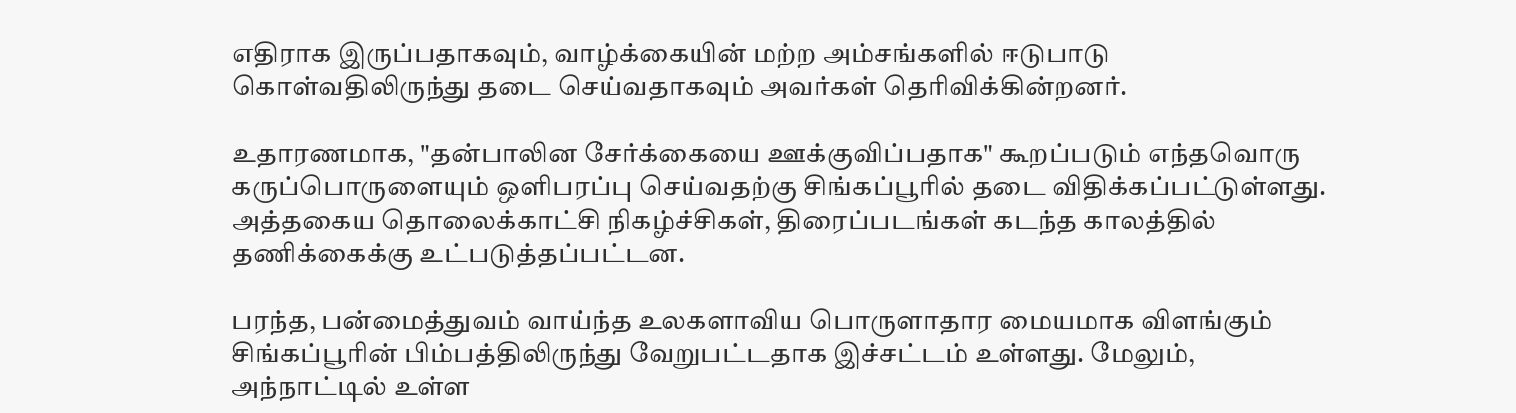எதிராக இருப்பதாகவும், வாழ்க்கையின் மற்ற அம்சங்களில் ஈடுபாடு கொள்வதிலிருந்து தடை செய்வதாகவும் அவர்கள் தெரிவிக்கின்றனர்.

உதாரணமாக, "தன்பாலின சேர்க்கையை ஊக்குவிப்பதாக" கூறப்படும் எந்தவொரு கருப்பொருளையும் ஒளிபரப்பு செய்வதற்கு சிங்கப்பூரில் தடை விதிக்கப்பட்டுள்ளது. அத்தகைய தொலைக்காட்சி நிகழ்ச்சிகள், திரைப்படங்கள் கடந்த காலத்தில் தணிக்கைக்கு உட்படுத்தப்பட்டன.

பரந்த, பன்மைத்துவம் வாய்ந்த உலகளாவிய பொருளாதார மையமாக விளங்கும் சிங்கப்பூரின் பிம்பத்திலிருந்து வேறுபட்டதாக இச்சட்டம் உள்ளது. மேலும், அந்நாட்டில் உள்ள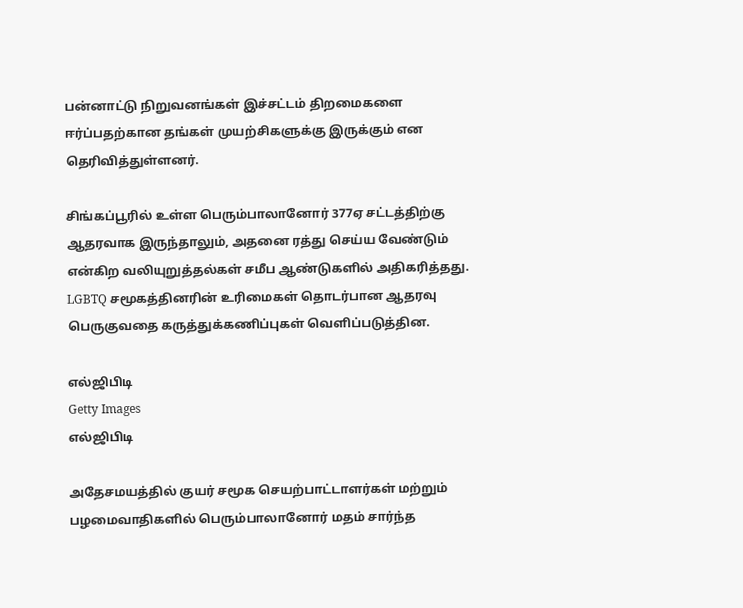பன்னாட்டு நிறுவனங்கள் இச்சட்டம் திறமைகளை ஈர்ப்பதற்கான தங்கள் முயற்சிகளுக்கு இருக்கும் என தெரிவித்துள்ளனர்.

சிங்கப்பூரில் உள்ள பெரும்பாலானோர் 377ஏ சட்டத்திற்கு ஆதரவாக இருந்தாலும், அதனை ரத்து செய்ய வேண்டும் என்கிற வலியுறுத்தல்கள் சமீப ஆண்டுகளில் அதிகரித்தது. LGBTQ சமூகத்தினரின் உரிமைகள் தொடர்பான ஆதரவு பெருகுவதை கருத்துக்கணிப்புகள் வெளிப்படுத்தின.

எல்ஜிபிடி
Getty Images
எல்ஜிபிடி

அதேசமயத்தில் குயர் சமூக செயற்பாட்டாளர்கள் மற்றும் பழமைவாதிகளில் பெரும்பாலானோர் மதம் சார்ந்த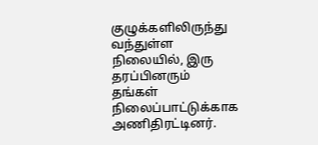குழுக்களிலிருந்து வந்துள்ள நிலையில், இரு தரப்பினரும் தங்கள் நிலைப்பாட்டுக்காக அணிதிரட்டினர்.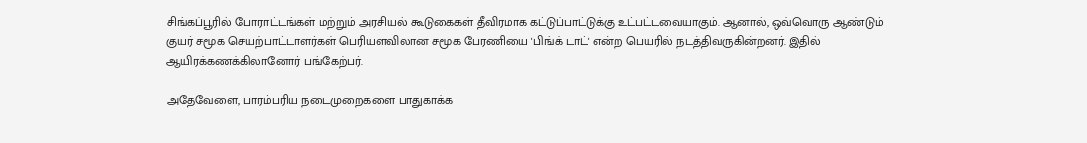சிங்கப்பூரில் போராட்டங்கள் மற்றும் அரசியல் கூடுகைகள் தீவிரமாக கட்டுப்பாட்டுக்கு உட்பட்டவையாகும். ஆனால், ஒவ்வொரு ஆண்டும் குயர் சமூக செயற்பாட்டாளர்கள் பெரியளவிலான சமூக பேரணியை 'பிங்க் டாட்' என்ற பெயரில் நடத்திவருகின்றனர். இதில் ஆயிரக்கணக்கிலானோர் பங்கேற்பர்.

அதேவேளை, பாரம்பரிய நடைமுறைகளை பாதுகாக்க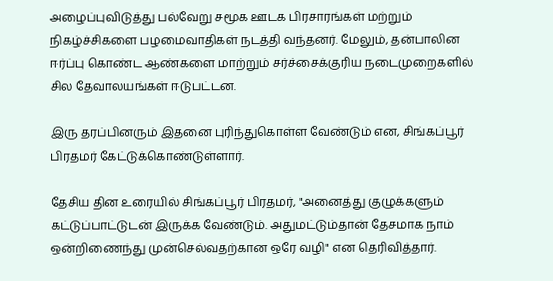அழைப்புவிடுத்து பல்வேறு சமூக ஊடக பிரசாரங்கள் மற்றும் நிகழ்ச்சிகளை பழமைவாதிகள் நடத்தி வந்தனர். மேலும், தன்பாலின ஈர்ப்பு கொண்ட ஆண்களை மாற்றும் சர்ச்சைக்குரிய நடைமுறைகளில் சில தேவாலயங்கள் ஈடுபட்டன.

இரு தரப்பினரும் இதனை புரிந்துகொள்ள வேண்டும் என, சிங்கப்பூர் பிரதமர் கேட்டுக்கொண்டுள்ளார்.

தேசிய தின உரையில் சிங்கப்பூர் பிரதமர், "அனைத்து குழுக்களும் கட்டுப்பாட்டுடன் இருக்க வேண்டும். அதுமட்டும்தான் தேசமாக நாம் ஒன்றிணைந்து முன்செல்வதற்கான ஒரே வழி" என தெரிவித்தார்.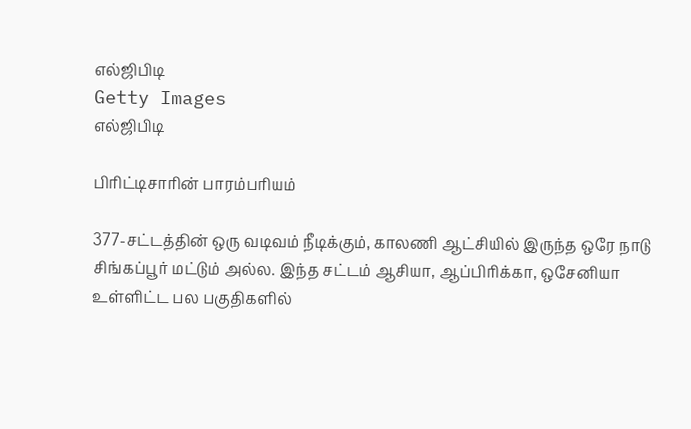எல்ஜிபிடி
Getty Images
எல்ஜிபிடி

பிரிட்டிசாரின் பாரம்பரியம்

377-சட்டத்தின் ஒரு வடிவம் நீடிக்கும், காலணி ஆட்சியில் இருந்த ஒரே நாடு சிங்கப்பூர் மட்டும் அல்ல. இந்த சட்டம் ஆசியா, ஆப்பிரிக்கா, ஒசேனியா உள்ளிட்ட பல பகுதிகளில்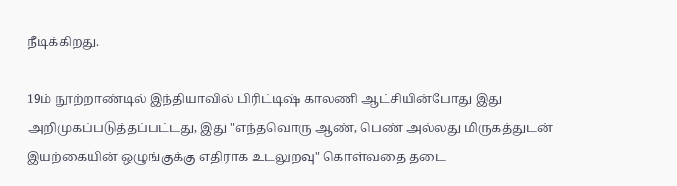நீடிக்கிறது.

19ம் நூற்றாண்டில் இந்தியாவில் பிரிட்டிஷ் காலணி ஆட்சியின்போது இது அறிமுகப்படுத்தப்பட்டது, இது "எந்தவொரு ஆண், பெண் அல்லது மிருகத்துடன் இயற்கையின் ஒழுங்குக்கு எதிராக உடலுறவு" கொள்வதை தடை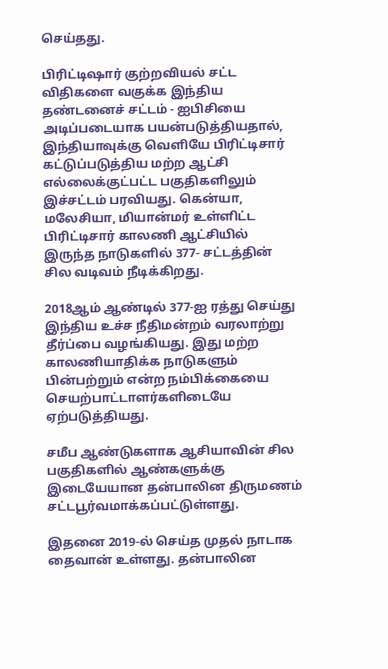செய்தது.

பிரிட்டிஷார் குற்றவியல் சட்ட விதிகளை வகுக்க இந்திய தண்டனைச் சட்டம் - ஐபிசியை அடிப்படையாக பயன்படுத்தியதால், இந்தியாவுக்கு வெளியே பிரிட்டிசார் கட்டுப்படுத்திய மற்ற ஆட்சி எல்லைக்குட்பட்ட பகுதிகளிலும் இச்சட்டம் பரவியது. கென்யா, மலேசியா, மியான்மர் உள்ளிட்ட பிரிட்டிசார் காலணி ஆட்சியில் இருந்த நாடுகளில் 377- சட்டத்தின் சில வடிவம் நீடிக்கிறது.

2018ஆம் ஆண்டில் 377-ஐ ரத்து செய்து இந்திய உச்ச நீதிமன்றம் வரலாற்று தீர்ப்பை வழங்கியது. இது மற்ற காலணியாதிக்க நாடுகளும் பின்பற்றும் என்ற நம்பிக்கையை செயற்பாட்டாளர்களிடையே ஏற்படுத்தியது.

சமீப ஆண்டுகளாக ஆசியாவின் சில பகுதிகளில் ஆண்களுக்கு இடையேயான தன்பாலின திருமணம் சட்டபூர்வமாக்கப்பட்டுள்ளது.

இதனை 2019-ல் செய்த முதல் நாடாக தைவான் உள்ளது. தன்பாலின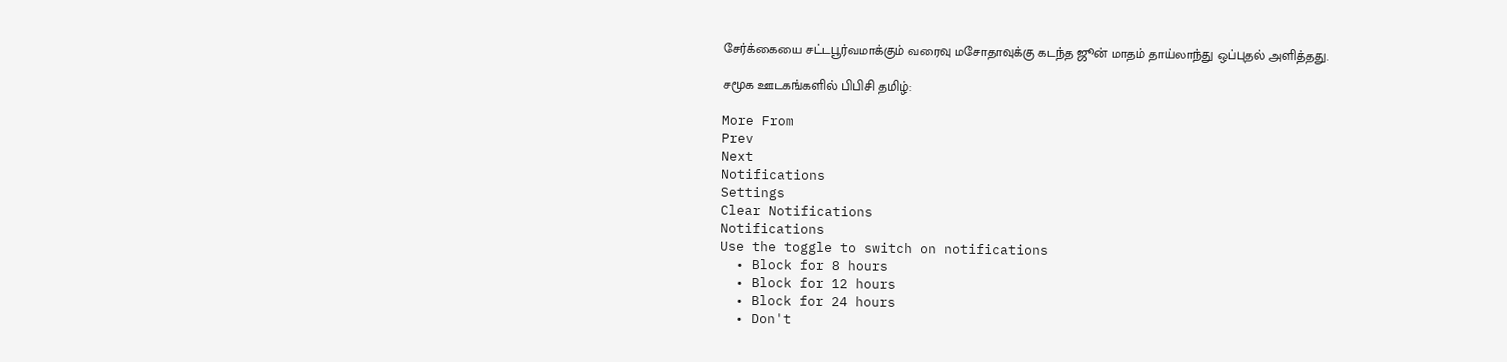சேர்க்கையை சட்டபூர்வமாக்கும் வரைவு மசோதாவுக்கு கடந்த ஜூன் மாதம் தாய்லாந்து ஒப்புதல் அளித்தது.

சமூக ஊடகங்களில் பிபிசி தமிழ்:

More From
Prev
Next
Notifications
Settings
Clear Notifications
Notifications
Use the toggle to switch on notifications
  • Block for 8 hours
  • Block for 12 hours
  • Block for 24 hours
  • Don't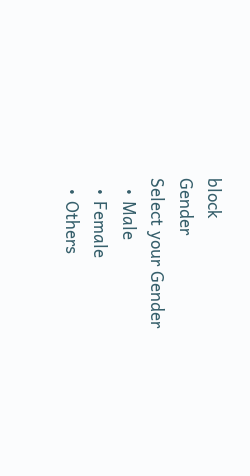block
Gender
Select your Gender
  • Male
  • Female
  • Others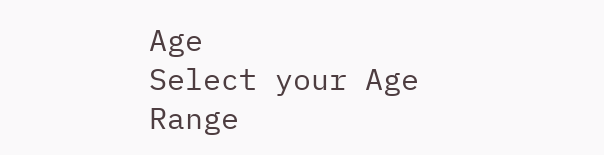Age
Select your Age Range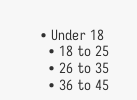• Under 18
  • 18 to 25
  • 26 to 35
  • 36 to 45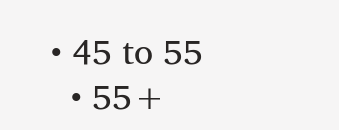• 45 to 55
  • 55+